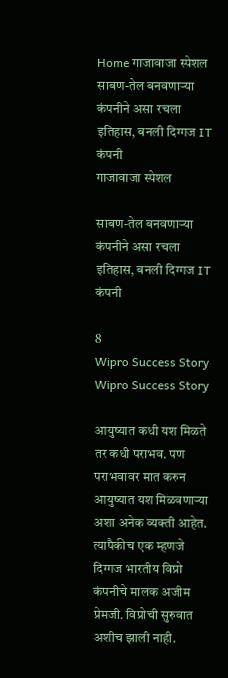Home गाजावाजा स्पेशल साबण-तेल बनवणाऱ्या कंपनीने असा रचला इतिहास, बनली दिग्गज IT कंपनी
गाजावाजा स्पेशल

साबण-तेल बनवणाऱ्या कंपनीने असा रचला इतिहास, बनली दिग्गज IT कंपनी

8
Wipro Success Story
Wipro Success Story

आयुष्यात कधी यश मिळते तर कधी पराभव. पण पराभवावर मात करुन आयुष्यात यश मिळवणाऱ्या अशा अनेक व्यक्ती आहेत. त्यापैकीच एक म्हणजे दिग्गज भारतीय विप्रो कंपनीचे मालक अजीम प्रेमजी. विप्रोची सुरुवात अशीच झाली नाही.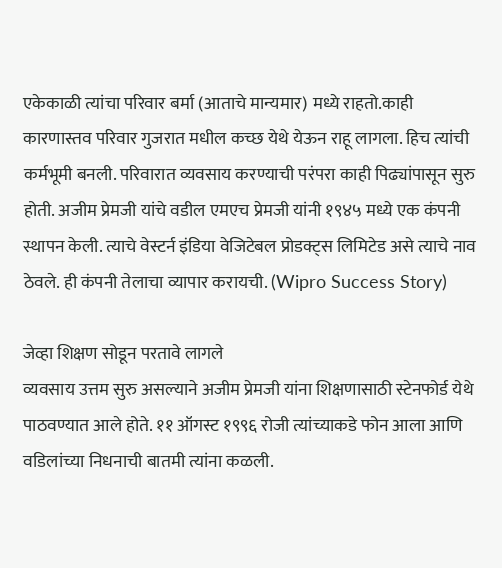एकेकाळी त्यांचा परिवार बर्मा (आताचे मान्यमार) मध्ये राहतो.काही कारणास्तव परिवार गुजरात मधील कच्छ येथे येऊन राहू लागला. हिच त्यांची कर्मभूमी बनली. परिवारात व्यवसाय करण्याची परंपरा काही पिढ्यांपासून सुरु होती. अजीम प्रेमजी यांचे वडील एमएच प्रेमजी यांनी १९४५ मध्ये एक कंपनी स्थापन केली. त्याचे वेस्टर्न इंडिया वेजिटेबल प्रोडक्ट्स लिमिटेड असे त्याचे नाव ठेवले. ही कंपनी तेलाचा व्यापार करायची. (Wipro Success Story)

जेव्हा शिक्षण सोडून परतावे लागले
व्यवसाय उत्तम सुरु असल्याने अजीम प्रेमजी यांना शिक्षणासाठी स्टेनफोर्ड येथे पाठवण्यात आले होते. ११ ऑगस्ट १९९६ रोजी त्यांच्याकडे फोन आला आणि वडिलांच्या निधनाची बातमी त्यांना कळली.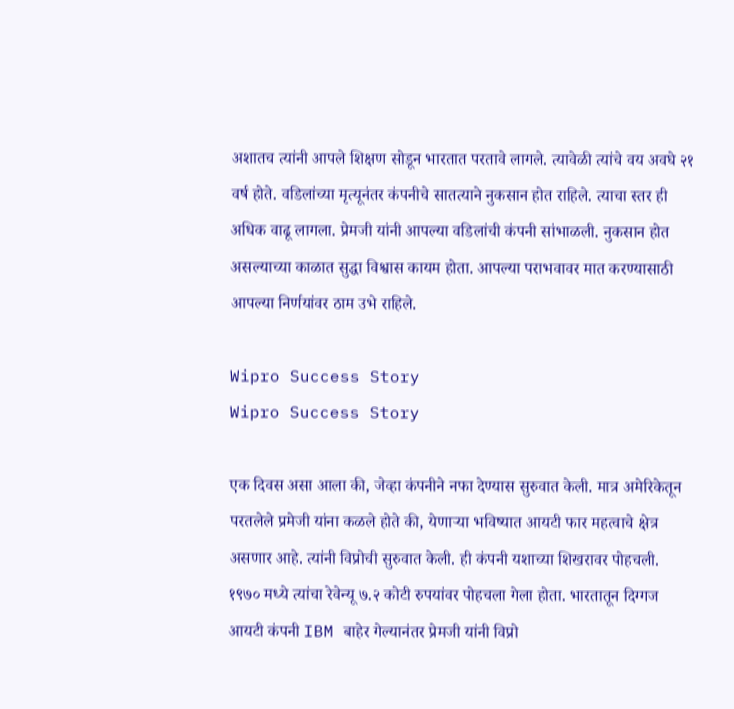अशातच त्यांनी आपले शिक्षण सोडून भारतात परतावे लागले. त्यावेळी त्यांचे वय अवघे २१ वर्ष होते. वडिलांच्या मृत्यूनंतर कंपनीचे सातत्याने नुकसान होत राहिले. त्याचा स्तर ही अधिक वाढू लागला. प्रेमजी यांनी आपल्या वडिलांची कंपनी सांभाळली. नुकसान होत असल्याच्या काळात सुद्धा विश्वास कायम होता. आपल्या पराभवावर मात करण्यासाठी आपल्या निर्णयांवर ठाम उभे राहिले.

Wipro Success Story
Wipro Success Story

एक दिवस असा आला की, जेव्हा कंपनीने नफा देण्यास सुरुवात केली. मात्र अमेरिकेतून परतलेले प्रमेजी यांना कळले होते की, येणाऱ्या भविष्यात आयटी फार महत्वाचे क्षेत्र असणार आहे. त्यांनी विप्रोची सुरुवात केली. ही कंपनी यशाच्या शिखरावर पोहचली. १९७० मध्ये त्यांचा रेवेन्यू ७.२ कोटी रुपयांवर पोहचला गेला होता. भारतातून दिग्गज आयटी कंपनी IBM बाहेर गेल्यानंतर प्रेमजी यांनी विप्रो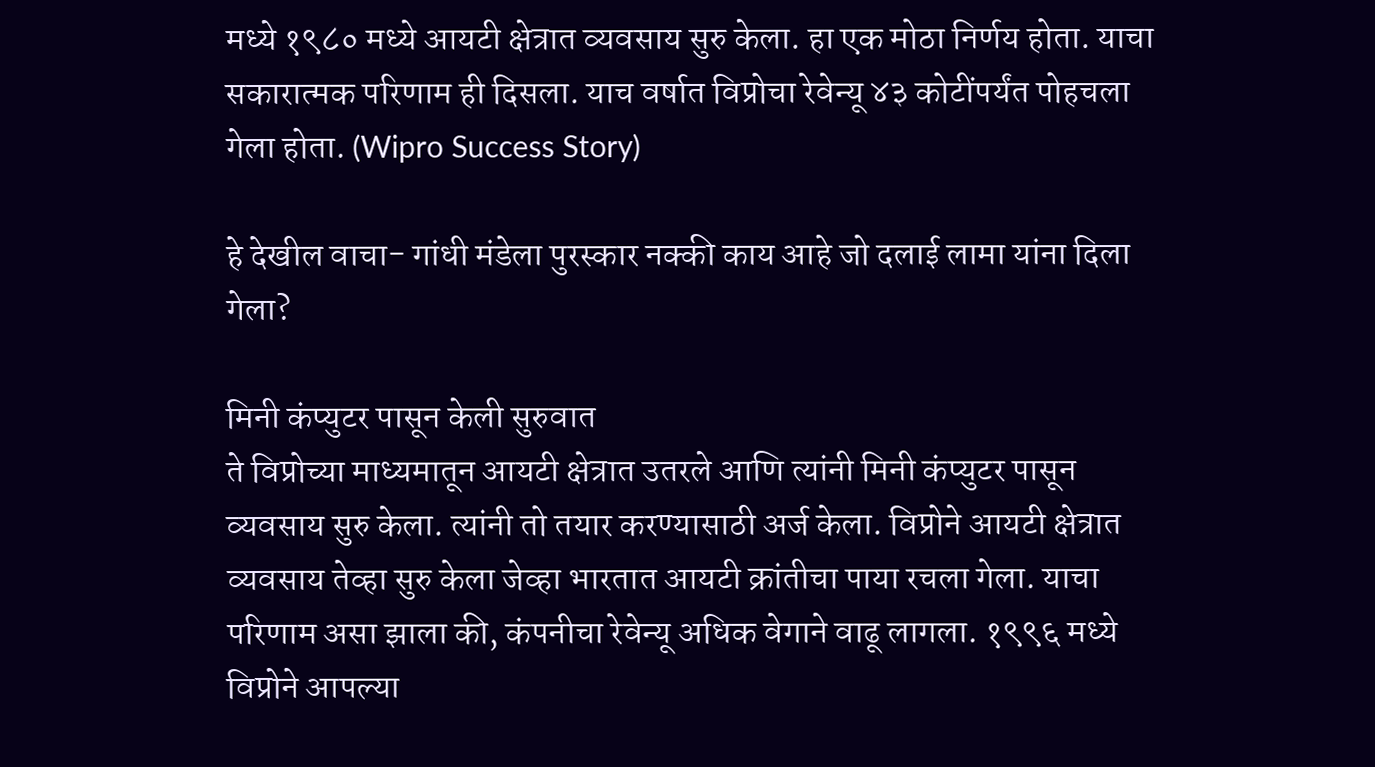मध्ये १९८० मध्ये आयटी क्षेत्रात व्यवसाय सुरु केला. हा एक मोठा निर्णय होता. याचा सकारात्मक परिणाम ही दिसला. याच वर्षात विप्रोचा रेवेन्यू ४३ कोटींपर्यंत पोहचला गेला होता. (Wipro Success Story)

हे देखील वाचा- गांधी मंडेला पुरस्कार नक्की काय आहे जो दलाई लामा यांना दिला गेला?

मिनी कंप्युटर पासून केली सुरुवात
ते विप्रोच्या माध्यमातून आयटी क्षेत्रात उतरले आणि त्यांनी मिनी कंप्युटर पासून व्यवसाय सुरु केला. त्यांनी तो तयार करण्यासाठी अर्ज केला. विप्रोने आयटी क्षेत्रात व्यवसाय तेव्हा सुरु केला जेव्हा भारतात आयटी क्रांतीचा पाया रचला गेला. याचा परिणाम असा झाला की, कंपनीचा रेवेन्यू अधिक वेगाने वाढू लागला. १९९६ मध्ये विप्रोने आपल्या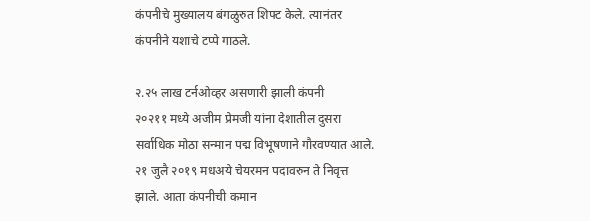कंपनीचे मुख्यालय बंगळुरुत शिफ्ट केले. त्यानंतर कंपनीने यशाचे टप्पे गाठले.

२.२५ लाख टर्नओव्हर असणारी झाली कंपनी
२०२११ मध्ये अजीम प्रेमजी यांना देशातील दुसरा सर्वाधिक मोठा सन्मान पद्म विभूषणाने गौरवण्यात आले. २१ जुलै २०१९ मधअये चेयरमन पदावरुन ते निवृत्त झाले. आता कंपनीची कमान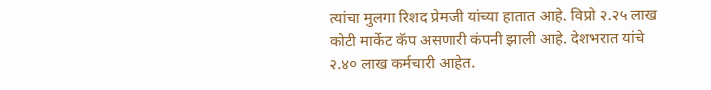त्यांचा मुलगा रिशद प्रेमजी यांच्या हातात आहे. विप्रो २.२५ लाख कोटी मार्केट कॅप असणारी कंपनी झाली आहे. देशभरात यांचे २.४० लाख कर्मचारी आहेत.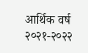आर्थिक वर्ष २०२१-२०२२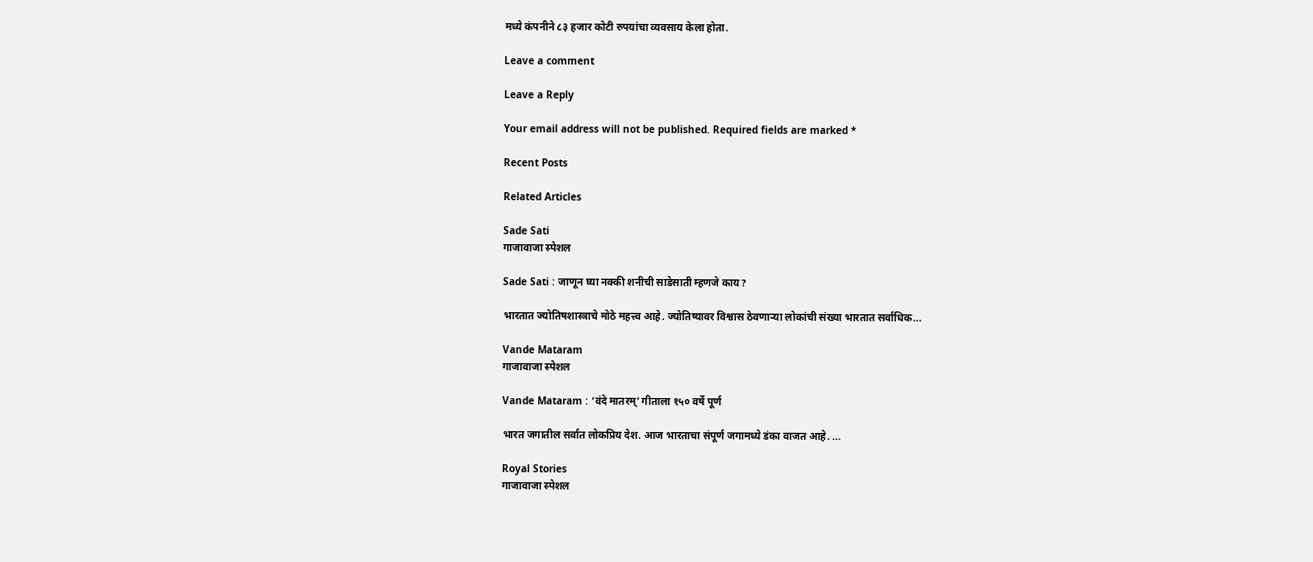मध्ये कंपनीने ८३ हजार कोटी रुपयांचा व्यवसाय केला होता.

Leave a comment

Leave a Reply

Your email address will not be published. Required fields are marked *

Recent Posts

Related Articles

Sade Sati
गाजावाजा स्पेशल

Sade Sati : जाणून घ्या नक्की शनीची साडेसाती म्हणजे काय?

भारतात ज्योतिषशास्त्राचे मोठे महत्त्व आहे. ज्योतिष्यावर विश्वास ठेवणाऱ्या लोकांची संख्या भारतात सर्वाधिक...

Vande Mataram
गाजावाजा स्पेशल

Vande Mataram : ‘वंदे मातरम्’ गीताला १५० वर्षे पूर्ण

भारत जगातील सर्वात लोकप्रिय देश. आज भारताचा संपूर्ण जगामध्ये डंका वाजत आहे. ...

Royal Stories
गाजावाजा स्पेशल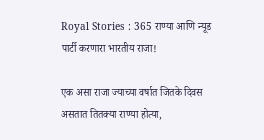Royal Stories : 365 राण्या आणि न्यूड पार्टी करणारा भारतीय राजा!

एक असा राजा ज्याच्या वर्षात जितके दिवस असतात तितक्या राण्या होत्या,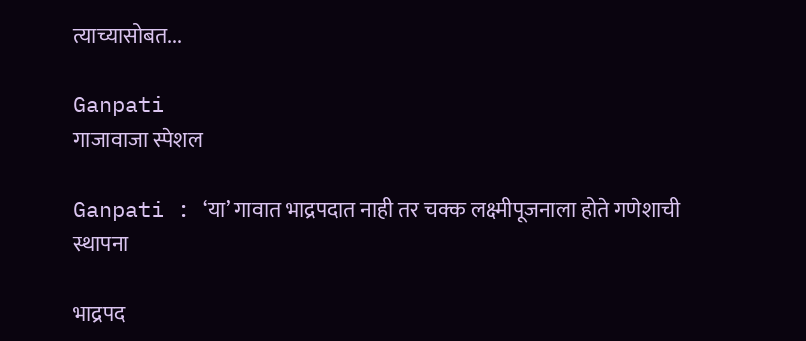त्याच्यासोबत...

Ganpati
गाजावाजा स्पेशल

Ganpati : ‘या’ गावात भाद्रपदात नाही तर चक्क लक्ष्मीपूजनाला होते गणेशाची स्थापना

भाद्रपद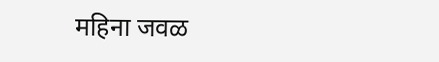महिना जवळ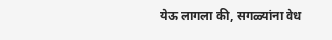येऊ लागला की, सगळ्यांना वेध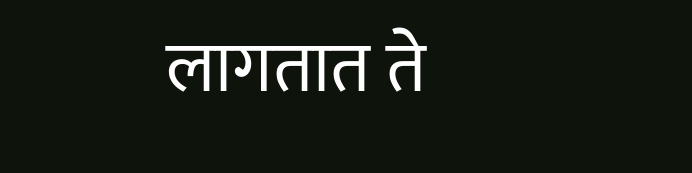लागतात ते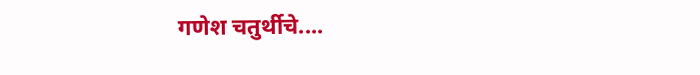गणेश चतुर्थीचे....